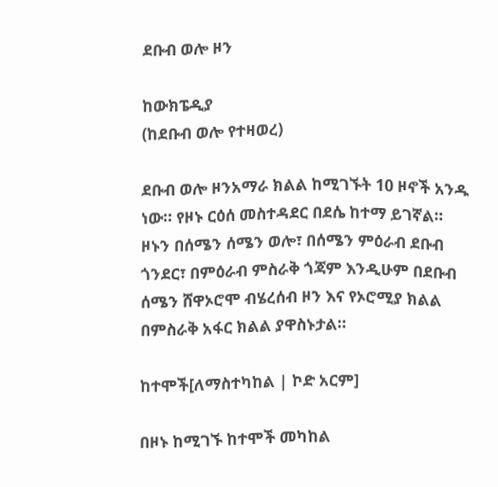ደቡብ ወሎ ዞን

ከውክፔዲያ
(ከደቡብ ወሎ የተዛወረ)

ደቡብ ወሎ ዞንአማራ ክልል ከሚገኙት 10 ዞኖች አንዱ ነው። የዞኑ ርዕሰ መስተዳደር በደሴ ከተማ ይገኛል። ዞኑን በሰሜን ሰሜን ወሎ፣ በሰሜን ምዕራብ ደቡብ ጎንደር፣ በምዕራብ ምስራቅ ጎጃም እንዲሁም በደቡብ ሰሜን ሸዋኦሮሞ ብሄረሰብ ዞን እና የኦሮሚያ ክልል በምስራቅ አፋር ክልል ያዋስኑታል።

ከተሞች[ለማስተካከል | ኮድ አርም]

በዞኑ ከሚገኙ ከተሞች መካከል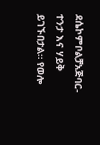ደሴኮምቦልቻአጅባር-ተንታ እና ሃይቅ ይገኙበታል። የወሎ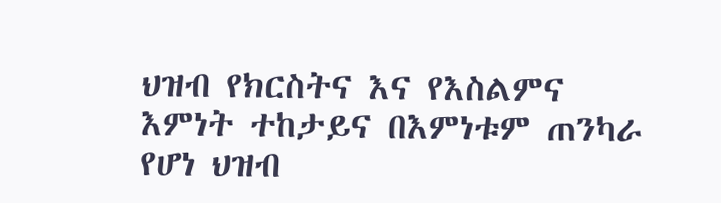ህዝብ የክርስትና እና የእስልምና እምነት ተከታይና በእምነቱም ጠንካራ የሆነ ህዝብ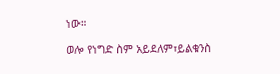ነው።

ወሎ የነግድ ስም አይደለም፣ይልቁንስ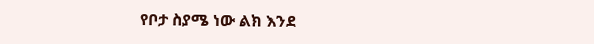የቦታ ስያሜ ነው ልክ እንደ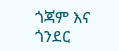ጎጃም እና ጎንደር